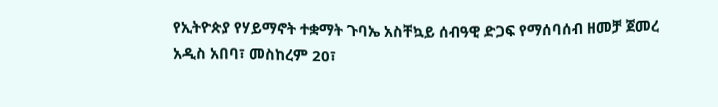የኢትዮጵያ የሃይማኖት ተቋማት ጉባኤ አስቸኳይ ሰብዓዊ ድጋፍ የማሰባሰብ ዘመቻ ጀመረ
አዲስ አበባ፣ መስከረም 20፣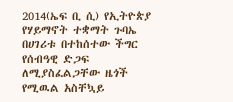2014(ኤፍ ቢ ሲ) የኢትዮጵያ የሃይማኖት ተቋማት ጉባኤ በሀገሪቱ በተከሰተው ችግር የሰብዓዊ ድጋፍ ለሚያስፈልጋቸው ዜጎች የሚዉል አስቸኳይ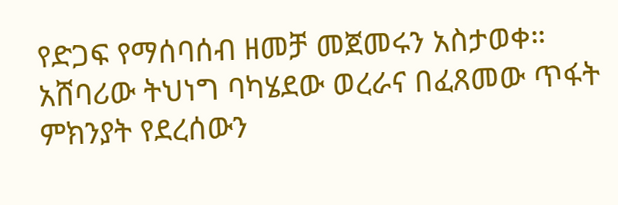የድጋፍ የማሰባሰብ ዘመቻ መጀመሩን አስታወቀ።
አሸባሪው ትህነግ ባካሄደው ወረራና በፈጸመው ጥፋት ምክንያት የደረሰውን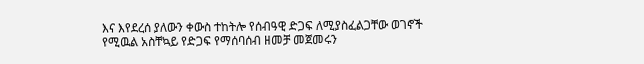እና እየደረሰ ያለውን ቀውስ ተከትሎ የሰብዓዊ ድጋፍ ለሚያስፈልጋቸው ወገኖች የሚዉል አስቸኳይ የድጋፍ የማሰባሰብ ዘመቻ መጀመሩን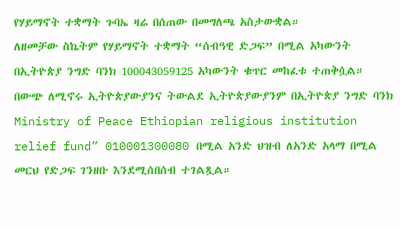የሃይማኖት ተቋማት ጉባኤ ዛሬ በሰጠው በመግለጫ አስታውቋል።
ለዘመቻው ስኬትም የሃይማኖት ተቋማት “ሰብዓዊ ድጋፍ” በሚል አካውንት በኢትዮጵያ ንግድ ባንክ 100043059125 አካውንት ቁጥር መከፈቱ ተጠቅሷል።
በውጭ ለሚኖሩ ኢትዮጵያውያንና ትውልደ ኢትዮጵያውያንም በኢትዮጵያ ንግድ ባንክ Ministry of Peace Ethiopian religious institution relief fund” 010001300080 በሚል አንድ ህዝብ ለአንድ አላማ በሚል መርህ የድጋፍ ገንዘቡ እንደሚሰበሰብ ተገልጿል።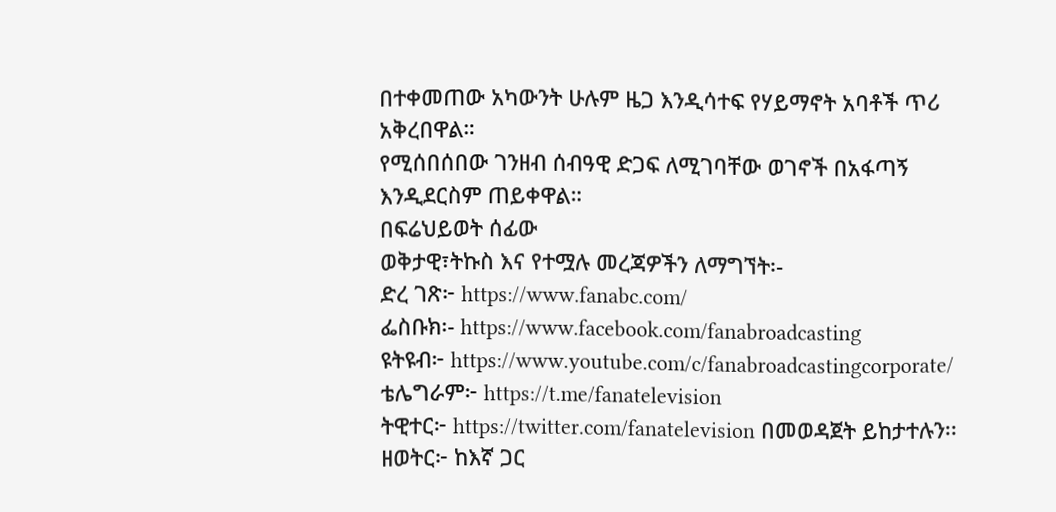በተቀመጠው አካውንት ሁሉም ዜጋ እንዲሳተፍ የሃይማኖት አባቶች ጥሪ አቅረበዋል።
የሚሰበሰበው ገንዘብ ሰብዓዊ ድጋፍ ለሚገባቸው ወገኖች በአፋጣኝ እንዲደርስም ጠይቀዋል።
በፍሬህይወት ሰፊው
ወቅታዊ፣ትኩስ እና የተሟሉ መረጃዎችን ለማግኘት፡-
ድረ ገጽ፦ https://www.fanabc.com/
ፌስቡክ፡- https://www.facebook.com/fanabroadcasting
ዩትዩብ፦ https://www.youtube.com/c/fanabroadcastingcorporate/
ቴሌግራም፦ https://t.me/fanatelevision
ትዊተር፦ https://twitter.com/fanatelevision በመወዳጀት ይከታተሉን፡፡
ዘወትር፦ ከእኛ ጋር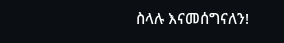ስላሉ እናመሰግናለን!